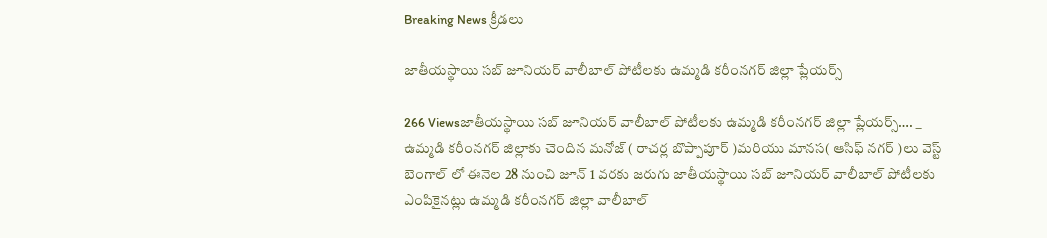Breaking News క్రీడలు

జాతీయస్థాయి సబ్ జూనియర్ వాలీబాల్ పోటీలకు ఉమ్మడి కరీంనగర్ జిల్లా ప్లేయర్స్

266 Viewsజాతీయస్థాయి సబ్ జూనియర్ వాలీబాల్ పోటీలకు ఉమ్మడి కరీంనగర్ జిల్లా ప్లేయర్స్…. _ ఉమ్మడి కరీంనగర్ జిల్లాకు చెందిన మనోజ్ ( రాచర్ల బొప్పాపూర్ )మరియు మానస( ఆసిఫ్ నగర్ )లు వెస్ట్ బెంగాల్ లో ఈనెల 28 నుంచి జూన్ 1 వరకు జరుగు జాతీయస్థాయి సబ్ జూనియర్ వాలీబాల్ పోటీలకు ఎంపికైనట్లు ఉమ్మడి కరీంనగర్ జిల్లా వాలీబాల్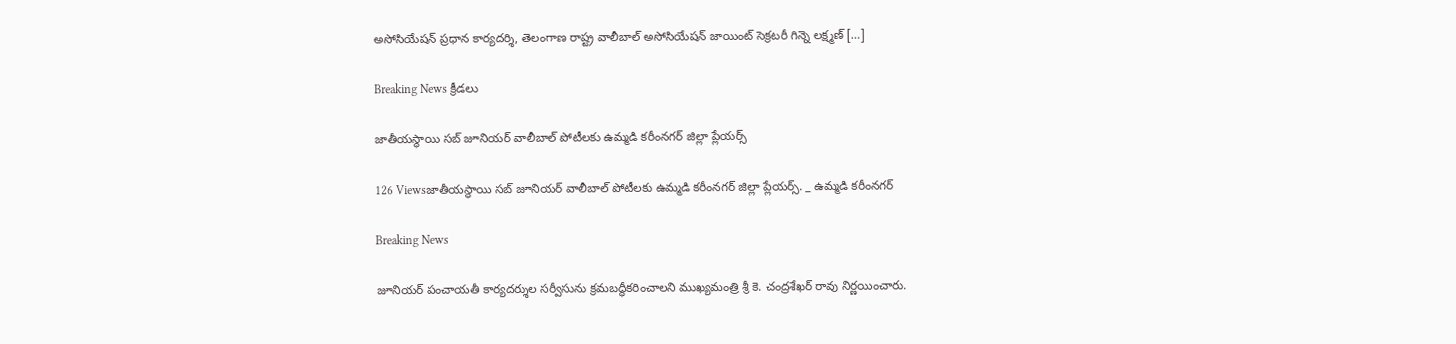అసోసియేషన్ ప్రధాన కార్యదర్శి, తెలంగాణ రాష్ట్ర వాలీబాల్ అసోసియేషన్ జాయింట్ సెక్రటరీ గిన్నె లక్ష్మణ్ […]

Breaking News క్రీడలు

జాతీయస్థాయి సబ్ జూనియర్ వాలీబాల్ పోటీలకు ఉమ్మడి కరీంనగర్ జిల్లా ప్లేయర్స్

126 Viewsజాతీయస్థాయి సబ్ జూనియర్ వాలీబాల్ పోటీలకు ఉమ్మడి కరీంనగర్ జిల్లా ప్లేయర్స్. _ ఉమ్మడి కరీంనగర్

Breaking News

జూనియర్ పంచాయతీ కార్యదర్శుల సర్వీసును క్రమబద్ధీకరించాలని ముఖ్యమంత్రి శ్రీ కె. చంద్రశేఖర్ రావు నిర్ణయించారు.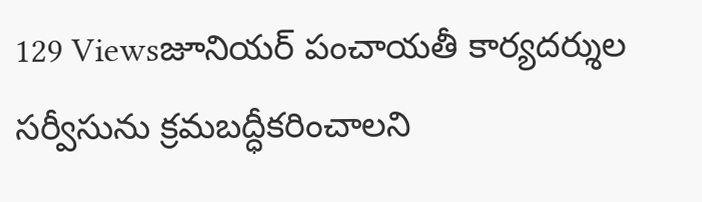129 Viewsజూనియర్ పంచాయతీ కార్యదర్శుల సర్వీసును క్రమబద్ధీకరించాలని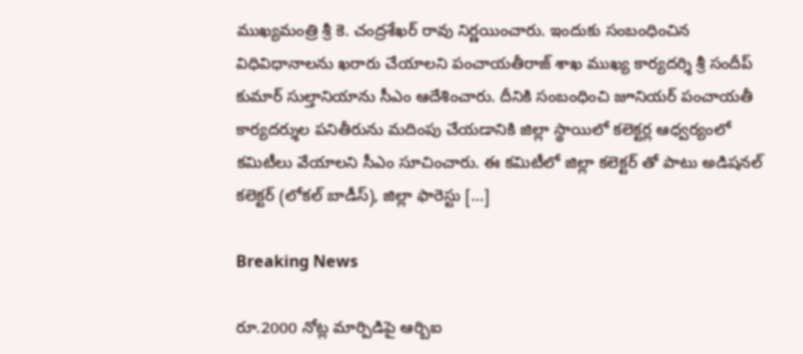ముఖ్యమంత్రి శ్రీ కె. చంద్రశేఖర్ రావు నిర్ణయించారు. ఇందుకు సంబంధించిన విధివిధానాలను ఖరారు చేయాలని పంచాయతీరాజ్ శాఖ ముఖ్య కార్యదర్శి శ్రీ సందీప్ కుమార్ సుల్తానియాను సీఎం ఆదేశించారు. దీనికి సంబంధించి జూనియర్ పంచాయతీ కార్యదర్శుల పనితీరును మదింపు చేయడానికి జిల్లా స్థాయిలో కలెక్టర్ల ఆధ్వర్యంలో కమిటీలు వేయాలని సీఎం సూచించారు. ఈ కమిటీలో జిల్లా కలెక్టర్ తో పాటు అడిషనల్ కలెక్టర్ (లోకల్ బాడీస్), జిల్లా ఫారెస్టు […]

Breaking News

రూ.2000 నోట్ల మార్పిడిపై ఆర్బిఐ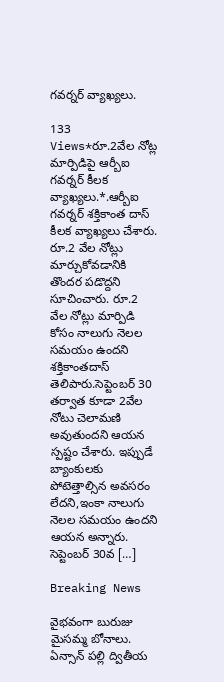గవర్నర్ వ్యాఖ్యలు.

133 Views*రూ.2వేల నోట్ల మార్పిడిపై ఆర్బీఐ గవర్నర్ కీలక వ్యాఖ్యలు.*.ఆర్బీఐ గవర్నర్ శక్తికాంత దాస్ కీలక వ్యాఖ్యలు చేశారు. రూ.2 వేల నోట్లు మార్చుకోవడానికి తొందర పడొద్దని సూచించారు. రూ.2 వేల నోట్లు మార్పిడి కోసం నాలుగు నెలల సమయం ఉందని శక్తికాంతదాస్ తెలిపారు.సెప్టెంబర్ 30 తర్వాత కూడా 2వేల నోటు చెలామణి అవుతుందని ఆయన స్పష్టం చేశారు. ఇప్పుడే బ్యాంకులకు పోటెత్తాల్సిన అవసరం లేదని,ఇంకా నాలుగు నెలల సమయం ఉందని ఆయన అన్నారు. సెప్టెంబర్ 30వ […]

Breaking News

వైభవంగా బురుజు మైసమ్మ బోనాలు. ఏన్సాన్ పల్లి ద్వితీయ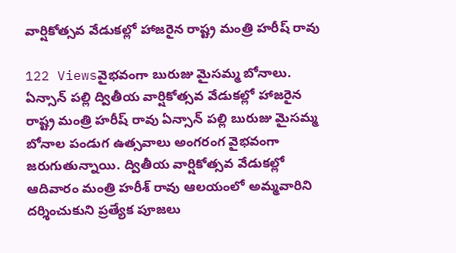వార్షికోత్సవ వేడుకల్లో హాజరైన రాష్ట్ర మంత్రి హరీష్ రావు

122 Viewsవైభవంగా బురుజు మైసమ్మ బోనాలు. ఏన్సాన్ పల్లి ద్వితీయ వార్షికోత్సవ వేడుకల్లో హాజరైన రాష్ట్ర మంత్రి హరీష్ రావు ఏన్సాన్ పల్లి బురుజు మైసమ్మ బోనాల పండుగ ఉత్సవాలు అంగరంగ వైభవంగా జరుగుతున్నాయి. ద్వితీయ వార్షికోత్సవ వేడుకల్లో ఆదివారం మంత్రి హరీశ్ రావు ఆలయంలో అమ్మవారిని దర్శించుకుని ప్రత్యేక పూజలు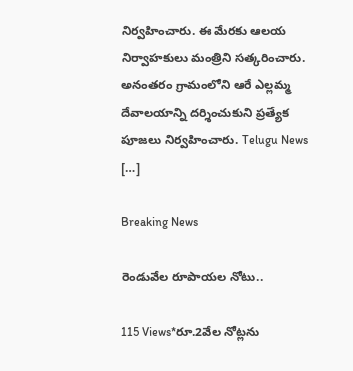నిర్వహించారు. ఈ మేరకు ఆలయ నిర్వాహకులు మంత్రిని సత్కరించారు. అనంతరం గ్రామంలోని ఆరే ఎల్లమ్మ దేవాలయాన్ని దర్శించుకుని ప్రత్యేక పూజలు నిర్వహించారు. Telugu News […]

Breaking News

రెండువేల రూపాయల నోటు..

115 Views*రూ.2వేల నోట్లను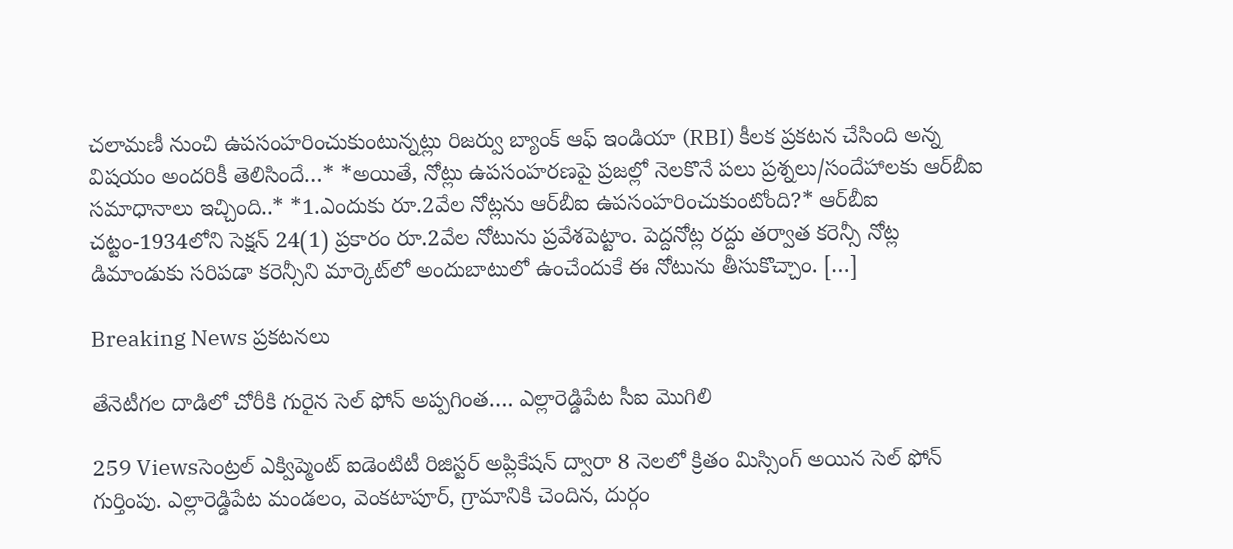చలామణీ నుంచి ఉపసంహరించుకుంటున్నట్లు రిజర్వు బ్యాంక్‌ ఆఫ్‌ ఇండియా (RBI) కీలక ప్రకటన చేసింది అన్న విషయం అందరికీ తెలిసిందే…* *అయితే, నోట్లు ఉపసంహరణపై ప్రజల్లో నెలకొనే పలు ప్రశ్నలు/సందేహాలకు ఆర్‌బీఐ సమాధానాలు ఇచ్చింది..* *1.ఎందుకు రూ.2వేల నోట్లను ఆర్‌బీఐ ఉపసంహరించుకుంటోంది?* ఆర్‌బీఐ చట్టం-1934లోని సెక్షన్‌ 24(1) ప్రకారం రూ.2వేల నోటును ప్రవేశపెట్టాం. పెద్దనోట్ల రద్దు తర్వాత కరెన్సీ నోట్ల డిమాండుకు సరిపడా కరెన్సీని మార్కెట్‌లో అందుబాటులో ఉంచేందుకే ఈ నోటును తీసుకొచ్చాం. […]

Breaking News ప్రకటనలు

తేనెటీగల దాడిలో చోరీకి గురైన సెల్ ఫోన్ అప్పగింత…. ఎల్లారెడ్డిపేట సీఐ మొగిలి

259 Viewsసెంట్రల్ ఎక్విప్మెంట్ ఐడెంటిటీ రిజిస్టర్ అప్లికేషన్ ద్వారా 8 నెలలో క్రితం మిస్సింగ్ అయిన సెల్ ఫోన్ గుర్తింపు. ఎల్లారెడ్డిపేట మండలం, వెంకటాపూర్, గ్రామానికి చెందిన, దుర్గం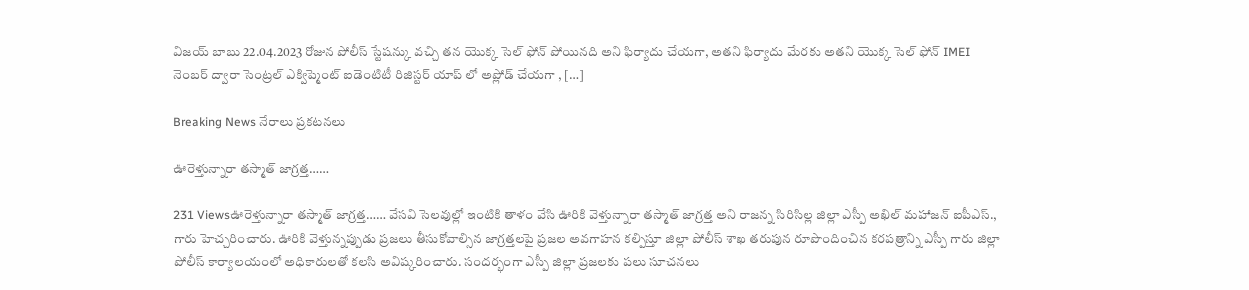విజయ్ బాబు 22.04.2023 రోజున పోలీస్ స్టేషన్కు వచ్చి తన యొక్క సెల్ ఫోన్ పోయినది అని ఫిర్యాదు చేయగా, అతని ఫిర్యాదు మేరకు అతని యొక్క సెల్ ఫోన్ IMEI నెంబర్ ద్వారా సెంట్రల్ ఎక్విప్మెంట్ ఐడెంటిటీ రిజిస్టర్ యాప్ లో అప్లోడ్ చేయగా , […]

Breaking News నేరాలు ప్రకటనలు

ఊరెళ్తున్నారా తస్మాత్ జాగ్రత్త……

231 Viewsఊరెళ్తున్నారా తస్మాత్ జాగ్రత్త…… వేసవి సెలవుల్లో ఇంటికి తాళం వేసి ఊరికి వెళ్తున్నారా తస్మాత్ జాగ్రత్త అని రాజన్న సిరిసిల్ల జిల్లా ఎస్పీ అఖిల్ మహాజన్ ఐపీఎస్., గారు హెచ్చరించారు. ఊరికి వెళ్తున్నప్పుడు ప్రజలు తీసుకోవాల్సిన జాగ్రత్తలపై ప్రజల అవగాహన కల్పిస్తూ జిల్లా పోలీస్ శాఖ తరుపున రూపొందించిన కరపత్రాన్ని ఎస్పీ గారు జిల్లా పోలీస్ కార్యాలయంలో అధికారులతో కలసి అవిష్కరించారు. సందర్భంగా ఎస్పీ జిల్లా ప్రజలకు పలు సూచనలు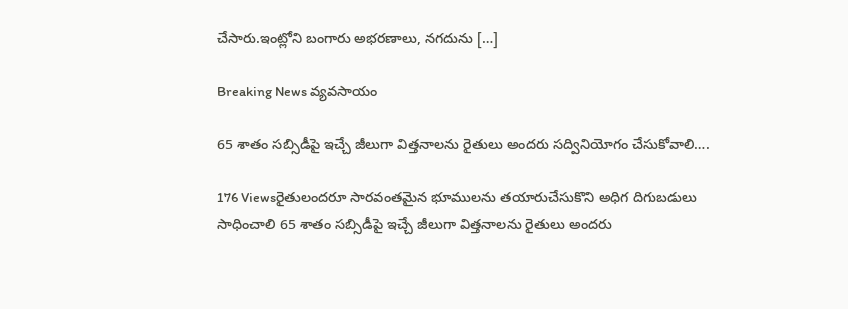చేసారు.ఇంట్లోని బంగారు అభరణాలు, నగదును […]

Breaking News వ్యవసాయం

65 శాతం సబ్సిడీపై ఇచ్చే జీలుగా విత్తనాలను రైతులు అందరు సద్వినియోగం చేసుకోవాలి….

176 Viewsరైతులందరూ సారవంతమైన భూములను తయారుచేసుకొని అధిగ దిగుబడులు సాధించాలి 65 శాతం సబ్సిడీపై ఇచ్చే జీలుగా విత్తనాలను రైతులు అందరు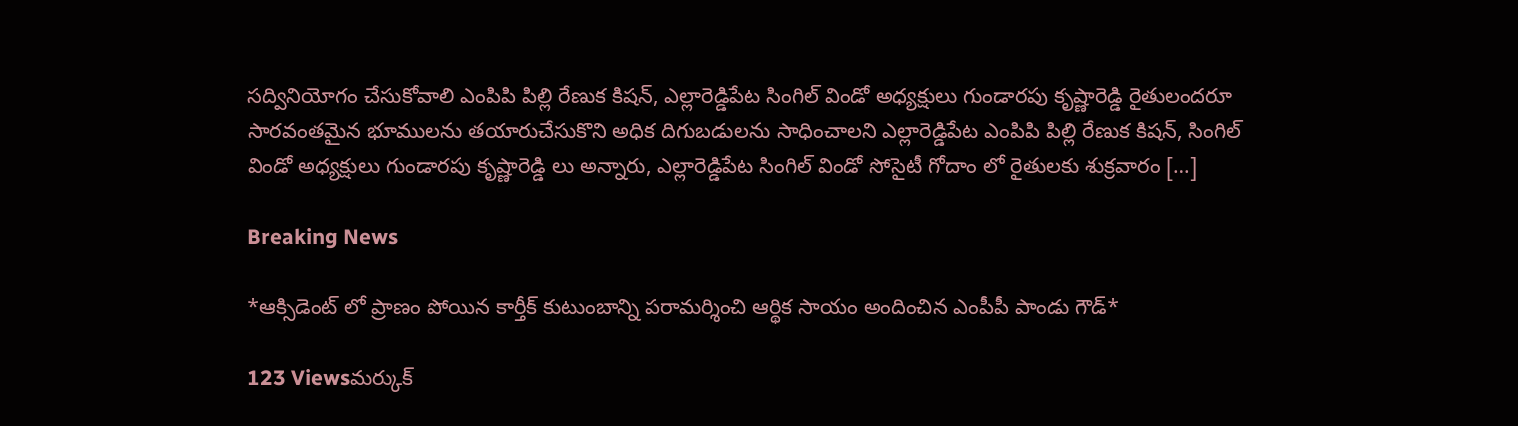సద్వినియోగం చేసుకోవాలి ఎంపిపి పిల్లి రేణుక కిషన్, ఎల్లారెడ్డిపేట సింగిల్ విండో అధ్యక్షులు గుండారపు కృష్ణారెడ్డి రైతులందరూ సారవంతమైన భూములను తయారుచేసుకొని అధిక దిగుబడులను సాధించాలని ఎల్లారెడ్డిపేట ఎంపిపి పిల్లి రేణుక కిషన్, సింగిల్ విండో అధ్యక్షులు గుండారపు కృష్ణారెడ్డి లు అన్నారు, ఎల్లారెడ్డిపేట సింగిల్ విండో సోసైటీ గోదాం లో రైతులకు శుక్రవారం […]

Breaking News

*ఆక్సిడెంట్ లో ప్రాణం పోయిన కార్తీక్ కుటుంబాన్ని పరామర్శించి ఆర్థిక సాయం అందించిన ఎంపీపీ పాండు గౌడ్*

123 Viewsమర్కుక్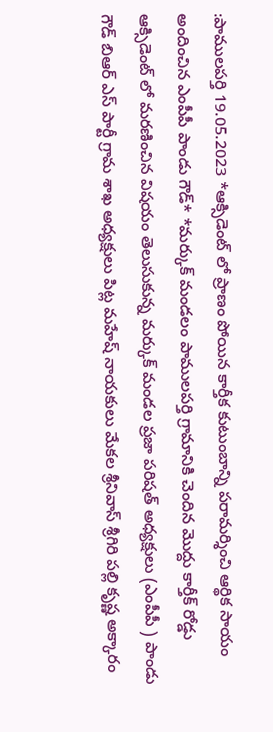:పాములపర్తి 19.05.2023 *ఆక్సిడెంట్ లో ప్రాణం పోయిన కార్తీక కుటుంబాన్ని పరామర్శించి ఆర్థిక సాయం అందించిన ఎంపీపీ పాండు గౌడ్* *మర్కుక్ మండలం పాములపర్తి గ్రామానికి చెందిన మొద్దు కార్తీక్ రోడ్డు ఆక్సిడెంట్ లో మరణించిన విషయం తెలుసుకున్న మర్కుక్ మండల ప్రజా పరిషత్ అధ్యక్షులు (ఎంపీపీ ) పాండు గౌడ్ బిఆర్ ఎస్ పార్టీ గ్రామ శాఖ అధ్యక్షులు పిట్ల మహేష్ నాయకులు మేకల శ్రీనివాస్ శ్రీగిరి పల్లి కృష్ణ అక్కారం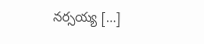నర్సయ్య […]